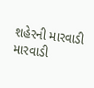શહેરની મારવાડી મારવાડી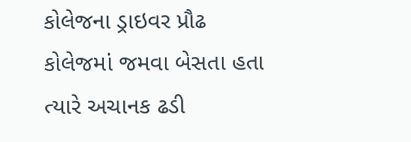કોલેજના ડ્રાઇવર પ્રૌઢ કોલેજમાં જમવા બેસતા હતા ત્યારે અચાનક ઢડી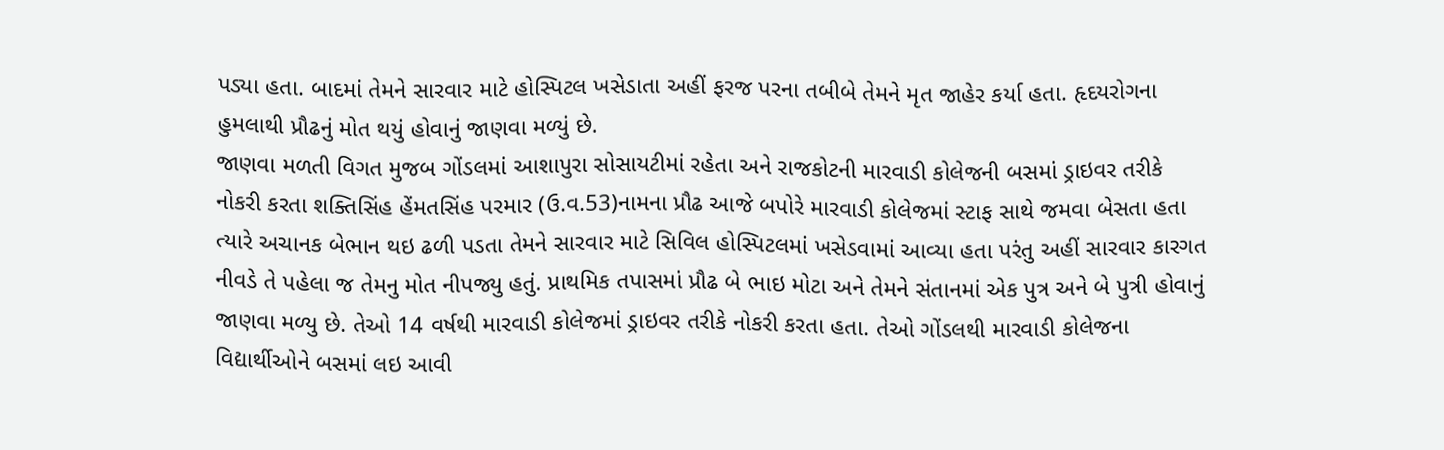પડ્યા હતા. બાદમાં તેમને સારવાર માટે હોસ્પિટલ ખસેડાતા અહીં ફરજ પરના તબીબે તેમને મૃત જાહેર કર્યા હતા. હૃદયરોગના હુમલાથી પ્રૌઢનું મોત થયું હોવાનું જાણવા મળ્યું છે.
જાણવા મળતી વિગત મુજબ ગોંડલમાં આશાપુરા સોસાયટીમાં રહેતા અને રાજકોટની મારવાડી કોલેજની બસમાં ડ્રાઇવર તરીકે નોકરી કરતા શક્તિસિંહ હેંમતસિંહ પરમાર (ઉ.વ.53)નામના પ્રૌઢ આજે બપોરે મારવાડી કોલેજમાં સ્ટાફ સાથે જમવા બેસતા હતા ત્યારે અચાનક બેભાન થઇ ઢળી પડતા તેમને સારવાર માટે સિવિલ હોસ્પિટલમાં ખસેડવામાં આવ્યા હતા પરંતુ અહીં સારવાર કારગત નીવડે તે પહેલા જ તેમનુ મોત નીપજ્યુ હતું. પ્રાથમિક તપાસમાં પ્રૌઢ બે ભાઇ મોટા અને તેમને સંતાનમાં એક પુત્ર અને બે પુત્રી હોવાનું જાણવા મળ્યુ છે. તેઓ 14 વર્ષથી મારવાડી કોલેજમાં ડ્રાઇવર તરીકે નોકરી કરતા હતા. તેઓ ગોંડલથી મારવાડી કોલેજના વિદ્યાર્થીઓને બસમાં લઇ આવી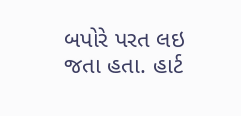બપોરે પરત લઇ જતા હતા. હાર્ટ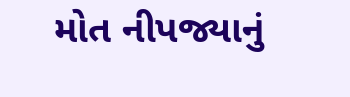મોત નીપજ્યાનું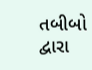તબીબો દ્વારા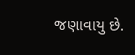જણાવાયુ છે.